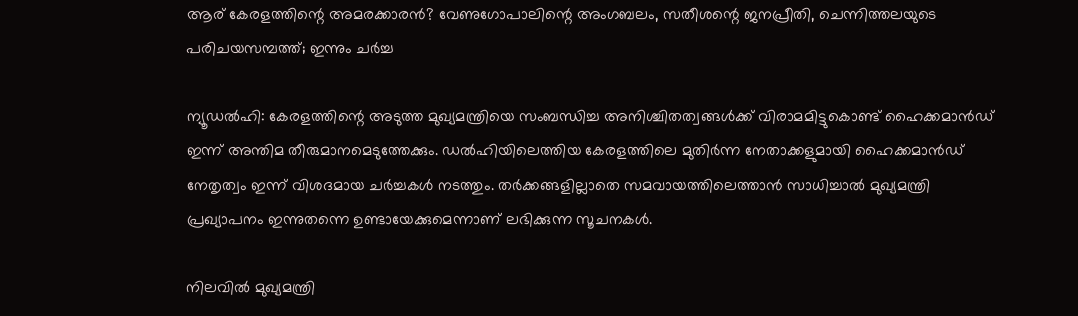ആര് കേരളത്തിന്റെ അമരക്കാരൻ? വേണുഗോപാലിന്റെ അംഗബലം, സതീശന്റെ ജനപ്രീതി, ചെന്നിത്തലയുടെ പരിചയസമ്പത്ത്; ഇന്നും ചര്‍ച്ച

ന്യൂഡല്‍ഹി: കേരളത്തിന്റെ അടുത്ത മുഖ്യമന്ത്രിയെ സംബന്ധിച്ച അനിശ്ചിതത്വങ്ങള്‍ക്ക് വിരാമമിട്ടുകൊണ്ട് ഹൈക്കമാന്‍ഡ് ഇന്ന് അന്തിമ തീരുമാനമെടുത്തേക്കും. ഡല്‍ഹിയിലെത്തിയ കേരളത്തിലെ മുതിര്‍ന്ന നേതാക്കളുമായി ഹൈക്കമാന്‍ഡ് നേതൃത്വം ഇന്ന് വിശദമായ ചര്‍ച്ചകള്‍ നടത്തും. തര്‍ക്കങ്ങളില്ലാതെ സമവായത്തിലെത്താന്‍ സാധിച്ചാല്‍ മുഖ്യമന്ത്രി പ്രഖ്യാപനം ഇന്നുതന്നെ ഉണ്ടായേക്കുമെന്നാണ് ലഭിക്കുന്ന സൂചനകള്‍.

നിലവില്‍ മുഖ്യമന്ത്രി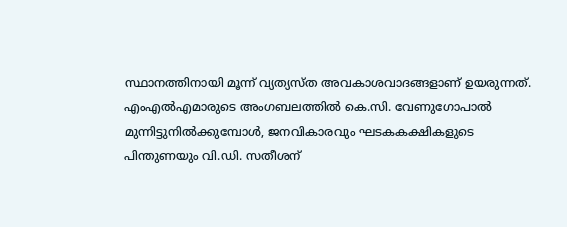സ്ഥാനത്തിനായി മൂന്ന് വ്യത്യസ്ത അവകാശവാദങ്ങളാണ് ഉയരുന്നത്. എംഎല്‍എമാരുടെ അംഗബലത്തില്‍ കെ.സി. വേണുഗോപാല്‍ മുന്നിട്ടുനില്‍ക്കുമ്പോള്‍, ജനവികാരവും ഘടകകക്ഷികളുടെ പിന്തുണയും വി.ഡി. സതീശന്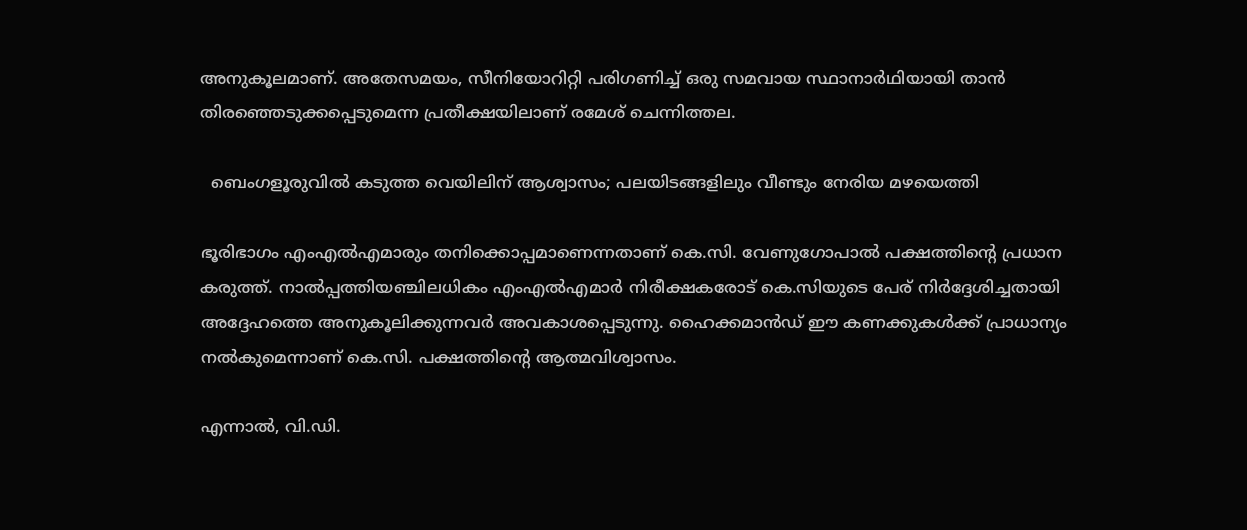അനുകൂലമാണ്. അതേസമയം, സീനിയോറിറ്റി പരിഗണിച്ച് ഒരു സമവായ സ്ഥാനാര്‍ഥിയായി താന്‍ തിരഞ്ഞെടുക്കപ്പെടുമെന്ന പ്രതീക്ഷയിലാണ് രമേശ് ചെന്നിത്തല.

  ബെംഗളൂരുവിൽ കടുത്ത വെയിലിന് ആശ്വാസം; പലയിടങ്ങളിലും വീണ്ടും നേരിയ മഴയെത്തി

ഭൂരിഭാഗം എംഎല്‍എമാരും തനിക്കൊപ്പമാണെന്നതാണ് കെ.സി. വേണുഗോപാല്‍ പക്ഷത്തിന്റെ പ്രധാന കരുത്ത്. നാല്‍പ്പത്തിയഞ്ചിലധികം എംഎല്‍എമാര്‍ നിരീക്ഷകരോട് കെ.സിയുടെ പേര് നിര്‍ദ്ദേശിച്ചതായി അദ്ദേഹത്തെ അനുകൂലിക്കുന്നവര്‍ അവകാശപ്പെടുന്നു. ഹൈക്കമാന്‍ഡ് ഈ കണക്കുകള്‍ക്ക് പ്രാധാന്യം നല്‍കുമെന്നാണ് കെ.സി. പക്ഷത്തിന്റെ ആത്മവിശ്വാസം.

എന്നാല്‍, വി.ഡി.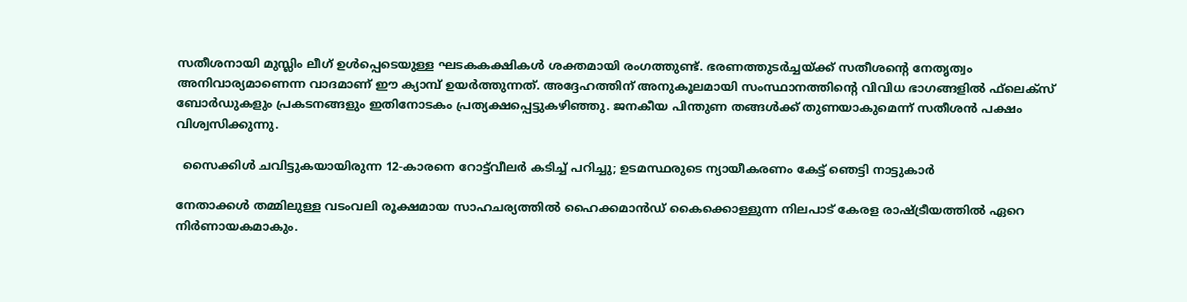സതീശനായി മുസ്ലിം ലീഗ് ഉള്‍പ്പെടെയുള്ള ഘടകകക്ഷികള്‍ ശക്തമായി രംഗത്തുണ്ട്. ഭരണത്തുടര്‍ച്ചയ്ക്ക് സതീശന്റെ നേതൃത്വം അനിവാര്യമാണെന്ന വാദമാണ് ഈ ക്യാമ്പ് ഉയര്‍ത്തുന്നത്. അദ്ദേഹത്തിന് അനുകൂലമായി സംസ്ഥാനത്തിന്റെ വിവിധ ഭാഗങ്ങളില്‍ ഫ്‌ലെക്‌സ് ബോര്‍ഡുകളും പ്രകടനങ്ങളും ഇതിനോടകം പ്രത്യക്ഷപ്പെട്ടുകഴിഞ്ഞു. ജനകീയ പിന്തുണ തങ്ങള്‍ക്ക് തുണയാകുമെന്ന് സതീശന്‍ പക്ഷം വിശ്വസിക്കുന്നു.

  സൈക്കിൾ ചവിട്ടുകയായിരുന്ന 12-കാരനെ റോട്ട്‌വീലർ കടിച്ച് പറിച്ചു; ഉടമസ്ഥരുടെ ന്യായീകരണം കേട്ട് ഞെട്ടി നാട്ടുകാർ

നേതാക്കള്‍ തമ്മിലുള്ള വടംവലി രൂക്ഷമായ സാഹചര്യത്തില്‍ ഹൈക്കമാന്‍ഡ് കൈക്കൊള്ളുന്ന നിലപാട് കേരള രാഷ്ട്രീയത്തില്‍ ഏറെ നിര്‍ണായകമാകും.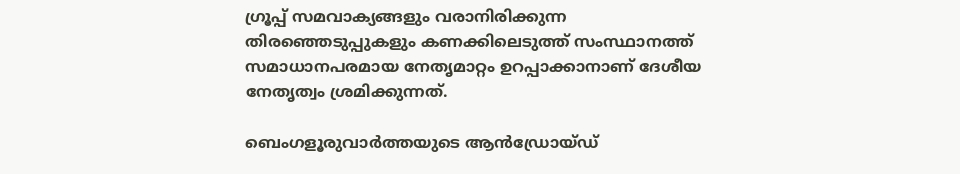ഗ്രൂപ്പ് സമവാക്യങ്ങളും വരാനിരിക്കുന്ന തിരഞ്ഞെടുപ്പുകളും കണക്കിലെടുത്ത് സംസ്ഥാനത്ത് സമാധാനപരമായ നേതൃമാറ്റം ഉറപ്പാക്കാനാണ് ദേശീയ നേതൃത്വം ശ്രമിക്കുന്നത്.

ബെംഗളൂരുവാർത്തയുടെ ആൻഡ്രോയ്ഡ്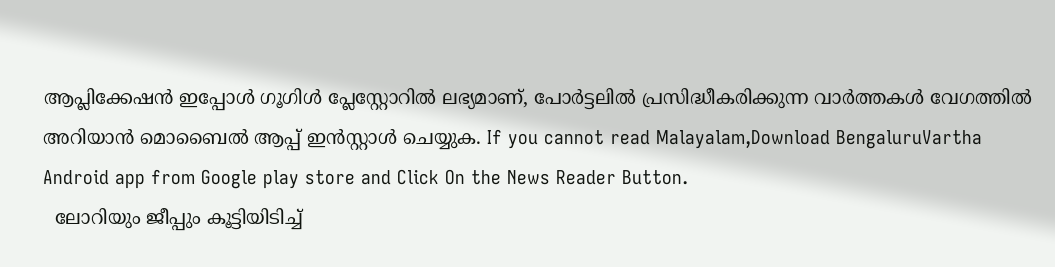ആപ്ലിക്കേഷൻ ഇപ്പോൾ ഗൂഗിൾ പ്ലേസ്റ്റോറിൽ ലഭ്യമാണ്, പോർട്ടലിൽ പ്രസിദ്ധീകരിക്കുന്ന വാർത്തകൾ വേഗത്തിൽ അറിയാൻ മൊബൈൽ ആപ്പ് ഇൻസ്റ്റാൾ ചെയ്യുക. If you cannot read Malayalam,Download BengaluruVartha Android app from Google play store and Click On the News Reader Button.
  ലോറിയും ജീപ്പും കൂട്ടിയിടിച്ച്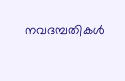നവദമ്പതികൾ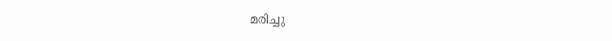മരിച്ചു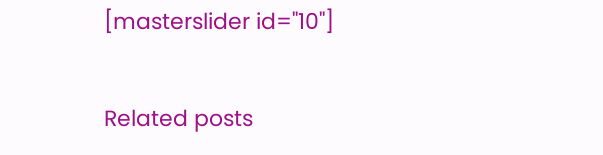[masterslider id="10"]

Related posts